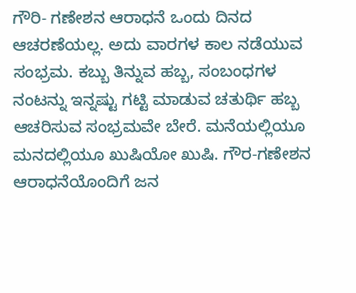ಗೌರಿ- ಗಣೇಶನ ಆರಾಧನೆ ಒಂದು ದಿನದ ಆಚರಣೆಯಲ್ಲ. ಅದು ವಾರಗಳ ಕಾಲ ನಡೆಯುವ ಸಂಭ್ರಮ. ಕಬ್ಬು ತಿನ್ನುವ ಹಬ್ಬ, ಸಂಬಂಧಗಳ ನಂಟನ್ನು ಇನ್ನಷ್ಟು ಗಟ್ಟಿ ಮಾಡುವ ಚತುರ್ಥಿ ಹಬ್ಬ ಆಚರಿಸುವ ಸಂಭ್ರಮವೇ ಬೇರೆ. ಮನೆಯಲ್ಲಿಯೂ ಮನದಲ್ಲಿಯೂ ಖುಷಿಯೋ ಖುಷಿ. ಗೌರ-ಗಣೇಶನ ಆರಾಧನೆಯೊಂದಿಗೆ ಜನ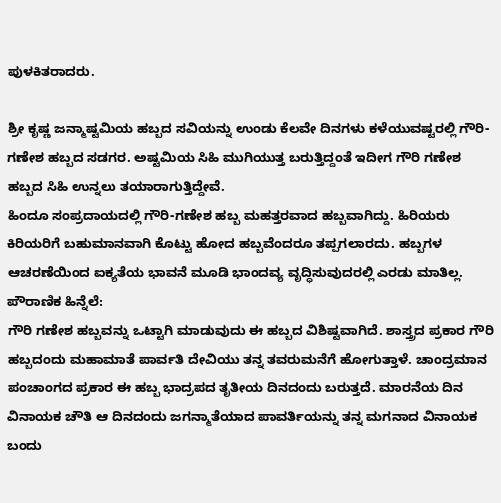ಪುಳಕಿತರಾದರು.

ಶ್ರೀ ಕೃಷ್ಣ ಜನ್ಮಾಷ್ಟಮಿಯ ಹಬ್ಬದ ಸವಿಯನ್ನು ಉಂಡು ಕೆಲವೇ ದಿನಗಳು ಕಳೆಯುವಷ್ಟರಲ್ಲಿ ಗೌರಿ-ಗಣೇಶ ಹಬ್ಬದ ಸಡಗರ. ಅಷ್ಟಮಿಯ ಸಿಹಿ ಮುಗಿಯುತ್ತ ಬರುತ್ತಿದ್ದಂತೆ ಇದೀಗ ಗೌರಿ ಗಣೇಶ ಹಬ್ಬದ ಸಿಹಿ ಉನ್ನಲು ತಯಾರಾಗುತ್ತಿದ್ದೇವೆ.
ಹಿಂದೂ ಸಂಪ್ರದಾಯದಲ್ಲಿ ಗೌರಿ-ಗಣೇಶ ಹಬ್ಬ ಮಹತ್ತರವಾದ ಹಬ್ಬವಾಗಿದ್ದು. ಹಿರಿಯರು ಕಿರಿಯರಿಗೆ ಬಹುಮಾನವಾಗಿ ಕೊಟ್ಟು ಹೋದ ಹಬ್ಬವೆಂದರೂ ತಪ್ಪಗಲಾರದು. ಹಬ್ಬಗಳ ಆಚರಣೆಯಿಂದ ಐಕ್ಯತೆಯ ಭಾವನೆ ಮೂಡಿ ಭಾಂದವ್ಯ ವೃದ್ಧಿಸುವುದರಲ್ಲಿ ಎರಡು ಮಾತಿಲ್ಲ.
ಪೌರಾಣಿಕ ಹಿನ್ನೆಲೆ:
ಗೌರಿ ಗಣೇಶ ಹಬ್ಬವನ್ನು ಒಟ್ಟಾಗಿ ಮಾಡುವುದು ಈ ಹಬ್ಬದ ವಿಶಿಷ್ಟವಾಗಿದೆ. ಶಾಸ್ತ್ರದ ಪ್ರಕಾರ ಗೌರಿ ಹಬ್ಬದಂದು ಮಹಾಮಾತೆ ಪಾರ್ವತಿ ದೇವಿಯು ತನ್ನ ತವರುಮನೆಗೆ ಹೋಗುತ್ತಾಳೆ. ಚಾಂದ್ರಮಾನ ಪಂಚಾಂಗದ ಪ್ರಕಾರ ಈ ಹಬ್ಬ ಭಾದ್ರಪದ ತೃತೀಯ ದಿನದಂದು ಬರುತ್ತದೆ. ಮಾರನೆಯ ದಿನ ವಿನಾಯಕ ಚೌತಿ ಆ ದಿನದಂದು ಜಗನ್ಮಾತೆಯಾದ ಪಾವರ್ತಿಯನ್ನು ತನ್ನ ಮಗನಾದ ವಿನಾಯಕ ಬಂದು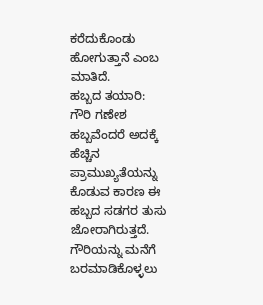ಕರೆದುಕೊಂಡು ಹೋಗುತ್ತಾನೆ ಎಂಬ ಮಾತಿದೆ.
ಹಬ್ಬದ ತಯಾರಿ:
ಗೌರಿ ಗಣೇಶ ಹಬ್ಬವೆಂದರೆ ಅದಕ್ಕೆ ಹೆಚ್ಚಿನ ಪ್ರಾಮುಖ್ಯತೆಯನ್ನು ಕೊಡುವ ಕಾರಣ ಈ ಹಬ್ಬದ ಸಡಗರ ತುಸು ಜೋರಾಗಿರುತ್ತದೆ. ಗೌರಿಯನ್ನು ಮನೆಗೆ ಬರಮಾಡಿಕೊಳ್ಳಲು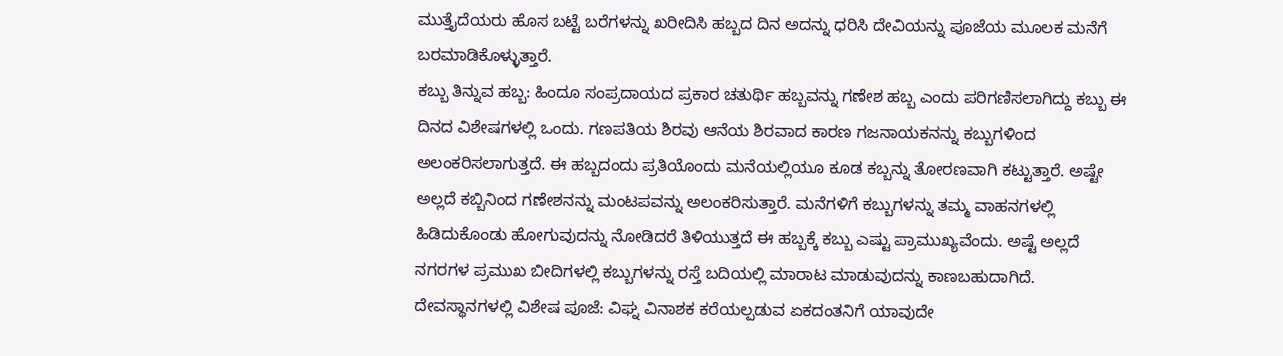ಮುತ್ತೈದೆಯರು ಹೊಸ ಬಟ್ಟೆ ಬರೆಗಳನ್ನು ಖರೀದಿಸಿ ಹಬ್ಬದ ದಿನ ಅದನ್ನು ಧರಿಸಿ ದೇವಿಯನ್ನು ಪೂಜೆಯ ಮೂಲಕ ಮನೆಗೆ ಬರಮಾಡಿಕೊಳ್ಳುತ್ತಾರೆ.
ಕಬ್ಬು ತಿನ್ನುವ ಹಬ್ಬ: ಹಿಂದೂ ಸಂಪ್ರದಾಯದ ಪ್ರಕಾರ ಚತುರ್ಥಿ ಹಬ್ಬವನ್ನು ಗಣೇಶ ಹಬ್ಬ ಎಂದು ಪರಿಗಣಿಸಲಾಗಿದ್ದು ಕಬ್ಬು ಈ ದಿನದ ವಿಶೇಷಗಳಲ್ಲಿ ಒಂದು. ಗಣಪತಿಯ ಶಿರವು ಆನೆಯ ಶಿರವಾದ ಕಾರಣ ಗಜನಾಯಕನನ್ನು ಕಬ್ಬುಗಳಿಂದ ಅಲಂಕರಿಸಲಾಗುತ್ತದೆ. ಈ ಹಬ್ಬದಂದು ಪ್ರತಿಯೊಂದು ಮನೆಯಲ್ಲಿಯೂ ಕೂಡ ಕಬ್ಬನ್ನು ತೋರಣವಾಗಿ ಕಟ್ಟುತ್ತಾರೆ. ಅಷ್ಟೇ ಅಲ್ಲದೆ ಕಬ್ಬಿನಿಂದ ಗಣೇಶನನ್ನು ಮಂಟಪವನ್ನು ಅಲಂಕರಿಸುತ್ತಾರೆ. ಮನೆಗಳಿಗೆ ಕಬ್ಬುಗಳನ್ನು ತಮ್ಮ ವಾಹನಗಳಲ್ಲಿ ಹಿಡಿದುಕೊಂಡು ಹೋಗುವುದನ್ನು ನೋಡಿದರೆ ತಿಳಿಯುತ್ತದೆ ಈ ಹಬ್ಬಕ್ಕೆ ಕಬ್ಬು ಎಷ್ಟು ಪ್ರಾಮುಖ್ಯವೆಂದು. ಅಷ್ಟೆ ಅಲ್ಲದೆ ನಗರಗಳ ಪ್ರಮುಖ ಬೀದಿಗಳಲ್ಲಿ ಕಬ್ಬುಗಳನ್ನು ರಸ್ತೆ ಬದಿಯಲ್ಲಿ ಮಾರಾಟ ಮಾಡುವುದನ್ನು ಕಾಣಬಹುದಾಗಿದೆ.
ದೇವಸ್ಥಾನಗಳಲ್ಲಿ ವಿಶೇಷ ಪೂಜೆ: ವಿಘ್ನ ವಿನಾಶಕ ಕರೆಯಲ್ಪಡುವ ಏಕದಂತನಿಗೆ ಯಾವುದೇ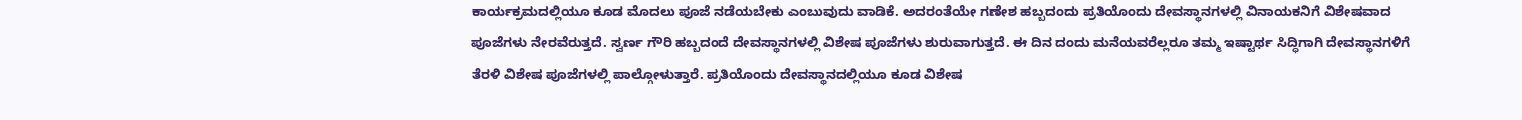ಕಾರ್ಯಕ್ರಮದಲ್ಲಿಯೂ ಕೂಡ ಮೊದಲು ಪೂಜೆ ನಡೆಯಬೇಕು ಎಂಬುವುದು ವಾಡಿಕೆ. ಅದರಂತೆಯೇ ಗಣೇಶ ಹಬ್ಬದಂದು ಪ್ರತಿಯೊಂದು ದೇವಸ್ಥಾನಗಳಲ್ಲಿ ವಿನಾಯಕನಿಗೆ ವಿಶೇಷವಾದ ಪೂಜೆಗಳು ನೇರವೆರುತ್ತದೆ. ಸ್ವರ್ಣ ಗೌರಿ ಹಬ್ಬದಂದೆ ದೇವಸ್ಥಾನಗಳಲ್ಲಿ ವಿಶೇಷ ಪೂಜೆಗಳು ಶುರುವಾಗುತ್ತದೆ. ಈ ದಿನ ದಂದು ಮನೆಯವರೆಲ್ಲರೂ ತಮ್ಮ ಇಷ್ಟಾರ್ಥ ಸಿದ್ಧಿಗಾಗಿ ದೇವಸ್ಥಾನಗಳಿಗೆ ತೆರಳಿ ವಿಶೇಷ ಪೂಜೆಗಳಲ್ಲಿ ಪಾಲ್ಗೋಳುತ್ತಾರೆ. ಪ್ರತಿಯೊಂದು ದೇವಸ್ಥಾನದಲ್ಲಿಯೂ ಕೂಡ ವಿಶೇಷ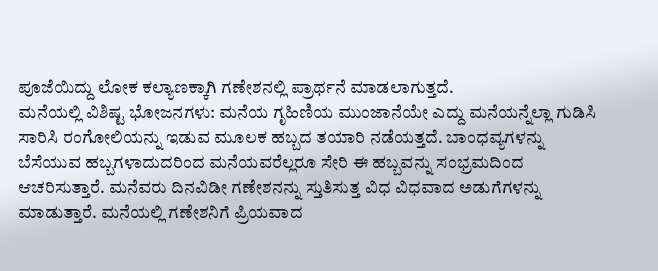ಪೂಜೆಯಿದ್ದು ಲೋಕ ಕಲ್ಯಾಣಕ್ಕಾಗಿ ಗಣೇಶನಲ್ಲಿ ಪ್ರಾರ್ಥನೆ ಮಾಡಲಾಗುತ್ತದೆ.
ಮನೆಯಲ್ಲಿ ವಿಶಿಷ್ಟ ಭೋಜನಗಳು: ಮನೆಯ ಗೃಹಿಣಿಯ ಮುಂಜಾನೆಯೇ ಎದ್ದು ಮನೆಯನ್ನೆಲ್ಲಾ ಗುಡಿಸಿ ಸಾರಿಸಿ ರಂಗೋಲಿಯನ್ನು ಇಡುವ ಮೂಲಕ ಹಬ್ಬದ ತಯಾರಿ ನಡೆಯತ್ತದೆ. ಬಾಂಧವ್ಯಗಳನ್ನು ಬೆಸೆಯುವ ಹಬ್ಬಗಳಾದುದರಿಂದ ಮನೆಯವರೆಲ್ಲರೂ ಸೇರಿ ಈ ಹಬ್ಬವನ್ನು ಸಂಭ್ರಮದಿಂದ ಆಚರಿಸುತ್ತಾರೆ. ಮನೆವರು ದಿನವಿಡೀ ಗಣೇಶನನ್ನು ಸ್ತುತಿಸುತ್ತ ವಿಧ ವಿಧವಾದ ಅಡುಗೆಗಳನ್ನು ಮಾಡುತ್ತಾರೆ. ಮನೆಯಲ್ಲಿ ಗಣೇಶನಿಗೆ ಪ್ರಿಯವಾದ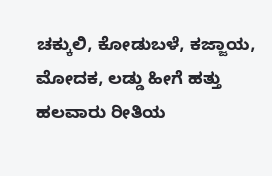ಚಕ್ಕುಲಿ, ಕೋಡುಬಳೆ, ಕಜ್ಜಾಯ, ಮೋದಕ, ಲಡ್ಡು ಹೀಗೆ ಹತ್ತು ಹಲವಾರು ರೀತಿಯ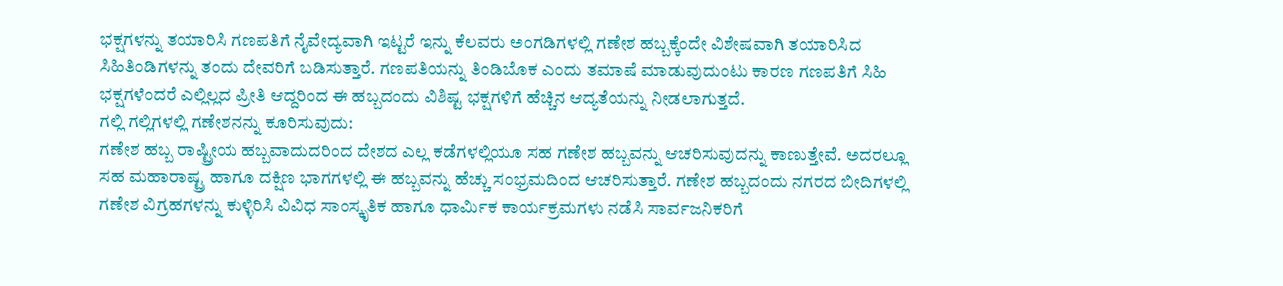ಭಕ್ಷಗಳನ್ನು ತಯಾರಿಸಿ ಗಣಪತಿಗೆ ನೈವೇದ್ಯವಾಗಿ ಇಟ್ಟರೆ ಇನ್ನು ಕೆಲವರು ಅಂಗಡಿಗಳಲ್ಲಿ ಗಣೇಶ ಹಬ್ಬಕ್ಕೆಂದೇ ವಿಶೇಷವಾಗಿ ತಯಾರಿಸಿದ ಸಿಹಿತಿಂಡಿಗಳನ್ನು ತಂದು ದೇವರಿಗೆ ಬಡಿಸುತ್ತಾರೆ. ಗಣಪತಿಯನ್ನು ತಿಂಡಿಬೊಕ ಎಂದು ತಮಾಷೆ ಮಾಡುವುದುಂಟು ಕಾರಣ ಗಣಪತಿಗೆ ಸಿಹಿ ಭಕ್ಷಗಳೆಂದರೆ ಎಲ್ಲಿಲ್ಲದ ಪ್ರೀತಿ ಆದ್ದರಿಂದ ಈ ಹಬ್ಬದಂದು ವಿಶಿಷ್ಟ ಭಕ್ಷಗಳಿಗೆ ಹೆಚ್ಚಿನ ಆದ್ಯತೆಯನ್ನು ನೀಡಲಾಗುತ್ತದೆ.
ಗಲ್ಲಿ ಗಲ್ಲಿಗಳಲ್ಲಿ ಗಣೇಶನನ್ನು ಕೂರಿಸುವುದು:
ಗಣೇಶ ಹಬ್ಬ ರಾಷ್ಟ್ರೀಯ ಹಬ್ಬವಾದುದರಿಂದ ದೇಶದ ಎಲ್ಲ ಕಡೆಗಳಲ್ಲಿಯೂ ಸಹ ಗಣೇಶ ಹಬ್ಬವನ್ನು ಆಚರಿಸುವುದನ್ನು ಕಾಣುತ್ತೇವೆ. ಅದರಲ್ಲೂ ಸಹ ಮಹಾರಾಷ್ಟ್ರ ಹಾಗೂ ದಕ್ಷಿಣ ಭಾಗಗಳಲ್ಲಿ ಈ ಹಬ್ಬವನ್ನು ಹೆಚ್ಚು ಸಂಭ್ರಮದಿಂದ ಆಚರಿಸುತ್ತಾರೆ. ಗಣೇಶ ಹಬ್ಬದಂದು ನಗರದ ಬೀದಿಗಳಲ್ಲಿ ಗಣೇಶ ವಿಗ್ರಹಗಳನ್ನು ಕುಳ್ಳಿರಿಸಿ ವಿವಿಧ ಸಾಂಸ್ಕೃತಿಕ ಹಾಗೂ ಧಾರ್ಮಿಕ ಕಾರ್ಯಕ್ರಮಗಳು ನಡೆಸಿ ಸಾರ್ವಜನಿಕರಿಗೆ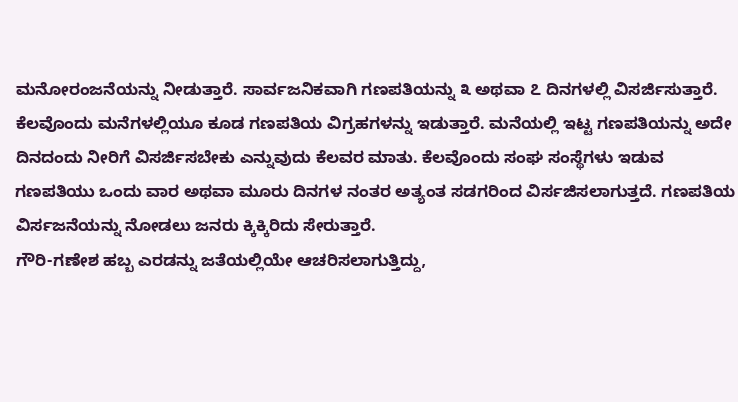ಮನೋರಂಜನೆಯನ್ನು ನೀಡುತ್ತಾರೆ. ಸಾರ್ವಜನಿಕವಾಗಿ ಗಣಪತಿಯನ್ನು ೩ ಅಥವಾ ೭ ದಿನಗಳಲ್ಲಿ ವಿಸರ್ಜಿಸುತ್ತಾರೆ. ಕೆಲವೊಂದು ಮನೆಗಳಲ್ಲಿಯೂ ಕೂಡ ಗಣಪತಿಯ ವಿಗ್ರಹಗಳನ್ನು ಇಡುತ್ತಾರೆ. ಮನೆಯಲ್ಲಿ ಇಟ್ಟ ಗಣಪತಿಯನ್ನು ಅದೇ ದಿನದಂದು ನೀರಿಗೆ ವಿಸರ್ಜಿಸಬೇಕು ಎನ್ನುವುದು ಕೆಲವರ ಮಾತು. ಕೆಲವೊಂದು ಸಂಘ ಸಂಸ್ಥೆಗಳು ಇಡುವ ಗಣಪತಿಯು ಒಂದು ವಾರ ಅಥವಾ ಮೂರು ದಿನಗಳ ನಂತರ ಅತ್ಯಂತ ಸಡಗರಿಂದ ವಿರ್ಸಜಿಸಲಾಗುತ್ತದೆ. ಗಣಪತಿಯ ವಿರ್ಸಜನೆಯನ್ನು ನೋಡಲು ಜನರು ಕ್ಕಿಕ್ಕಿರಿದು ಸೇರುತ್ತಾರೆ.
ಗೌರಿ-ಗಣೇಶ ಹಬ್ಬ ಎರಡನ್ನು ಜತೆಯಲ್ಲಿಯೇ ಆಚರಿಸಲಾಗುತ್ತಿದ್ದು,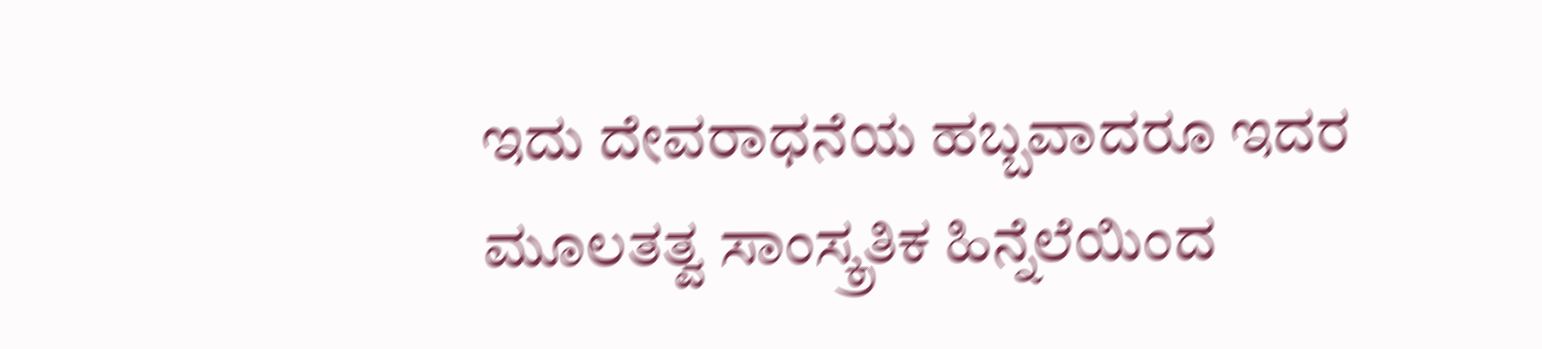ಇದು ದೇವರಾಧನೆಯ ಹಬ್ಬವಾದರೂ ಇದರ ಮೂಲತತ್ವ ಸಾಂಸ್ಕ್ರತಿಕ ಹಿನ್ನೆಲೆಯಿಂದ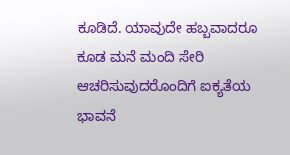ಕೂಡಿದೆ. ಯಾವುದೇ ಹಬ್ಬವಾದರೂ ಕೂಡ ಮನೆ ಮಂದಿ ಸೇರಿ ಆಚರಿಸುವುದರೊಂದಿಗೆ ಐಕ್ಯತೆಯ ಭಾವನೆ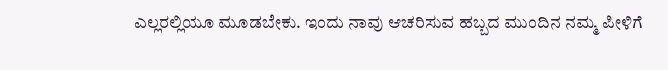ಎಲ್ಲರಲ್ಲಿಯೂ ಮೂಡಬೇಕು. ಇಂದು ನಾವು ಆಚರಿಸುವ ಹಬ್ಬದ ಮುಂದಿನ ನಮ್ಮ ಪೀಳಿಗೆ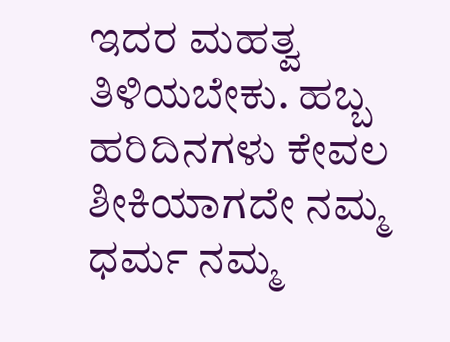ಇದರ ಮಹತ್ವ ತಿಳಿಯಬೇಕು. ಹಬ್ಬ ಹರಿದಿನಗಳು ಕೇವಲ ಶೀಕಿಯಾಗದೇ ನಮ್ಮ ಧರ್ಮ ನಮ್ಮ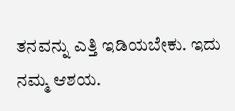ತನವನ್ನು ಎತ್ತಿ ಇಡಿಯಬೇಕು. ಇದು ನಮ್ಮ ಆಶಯ.